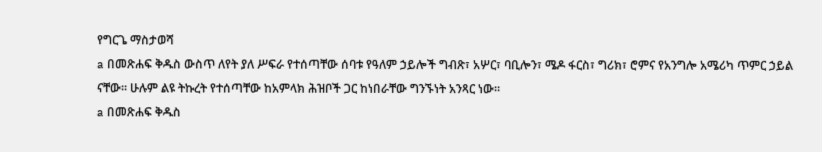የግርጌ ማስታወሻ
a በመጽሐፍ ቅዱስ ውስጥ ለየት ያለ ሥፍራ የተሰጣቸው ሰባቱ የዓለም ኃይሎች ግብጽ፣ አሦር፣ ባቢሎን፣ ሜዶ ፋርስ፣ ግሪክ፣ ሮምና የአንግሎ አሜሪካ ጥምር ኃይል ናቸው። ሁሉም ልዩ ትኩረት የተሰጣቸው ከአምላክ ሕዝቦች ጋር ከነበራቸው ግንኙነት አንጻር ነው።
a በመጽሐፍ ቅዱስ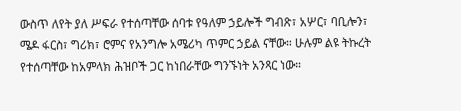ውስጥ ለየት ያለ ሥፍራ የተሰጣቸው ሰባቱ የዓለም ኃይሎች ግብጽ፣ አሦር፣ ባቢሎን፣ ሜዶ ፋርስ፣ ግሪክ፣ ሮምና የአንግሎ አሜሪካ ጥምር ኃይል ናቸው። ሁሉም ልዩ ትኩረት የተሰጣቸው ከአምላክ ሕዝቦች ጋር ከነበራቸው ግንኙነት አንጻር ነው።